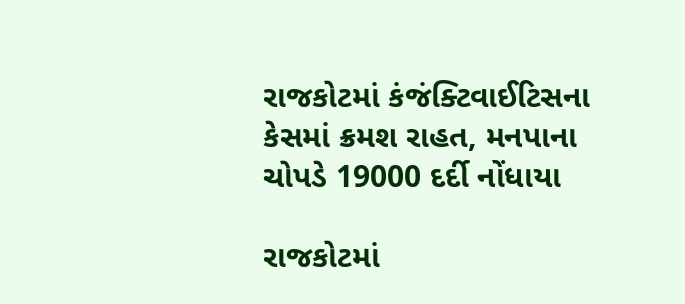રાજકોટમાં કંજંક્ટિવાઈટિસના કેસમાં ક્રમશ રાહત, મનપાના ચોપડે 19000 દર્દી નોંધાયા

રાજકોટમાં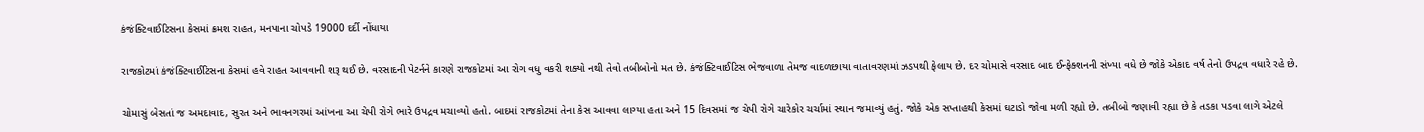કંજંક્ટિવાઈટિસના કેસમાં ક્રમશ રાહત, મનપાના ચોપડે 19000 દર્દી નોંધાયા

રાજકોટમાં કંજંક્ટિવાઈટિસના કેસમાં હવે રાહત આવવાની શરૂ થઈ છે. વરસાદની પેટર્નને કારણે રાજકોટમાં આ રોગ વધુ વકરી શક્યો નથી તેવો તબીબોનો મત છે. કંજંક્ટિવાઈટિસ ભેજવાળા તેમજ વાદળછાયા વાતાવરણમાં ઝડપથી ફેલાય છે. દર ચોમાસે વરસાદ બાદ ઈન્ફેક્શનની સંખ્યા વધે છે જોકે એકાદ વર્ષ તેનો ઉપદ્રવ વધારે રહે છે.

ચોમાસું બેસતાં જ અમદાવાદ, સુરત અને ભાવનગરમાં આંખના આ ચેપી રોગે ભારે ઉપદ્રવ મચાવ્યો હતો. બાદમાં રાજકોટમાં તેના કેસ આવવા લાગ્યા હતા અને 15 દિવસમાં જ ચેપી રોગે ચારેકોર ચર્ચામાં સ્થાન જમાવ્યું હતું. જોકે એક સપ્તાહથી કેસમાં ઘટાડો જોવા મળી રહ્યો છે. તબીબો જણાવી રહ્યા છે કે તડકા પડવા લાગે એટલે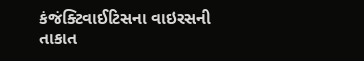કંજંક્ટિવાઈટિસના વાઇરસની તાકાત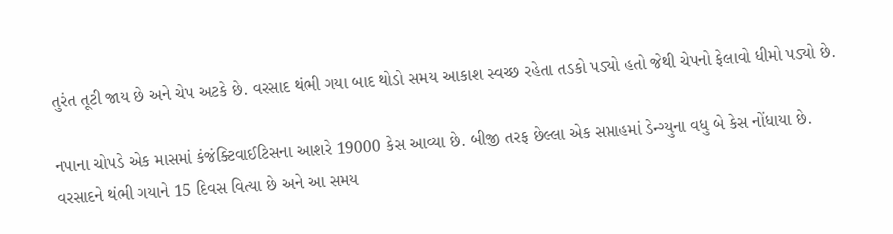તુરંત તૂટી જાય છે અને ચેપ અટકે છે. વરસાદ થંભી ગયા બાદ થોડો સમય આકાશ સ્વચ્છ રહેતા તડકો પડ્યો હતો જેથી ચેપનો ફેલાવો ધીમો પડ્યો છે.

નપાના ચોપડે એક માસમાં કંજંક્ટિવાઈટિસના આશરે 19000 કેસ આવ્યા છે. બીજી તરફ છેલ્લા એક સપ્તાહમાં ડેન્ગ્યુના વધુ બે કેસ નોંધાયા છે. વરસાદને થંભી ગયાને 15 દિવસ વિત્યા છે અને આ સમય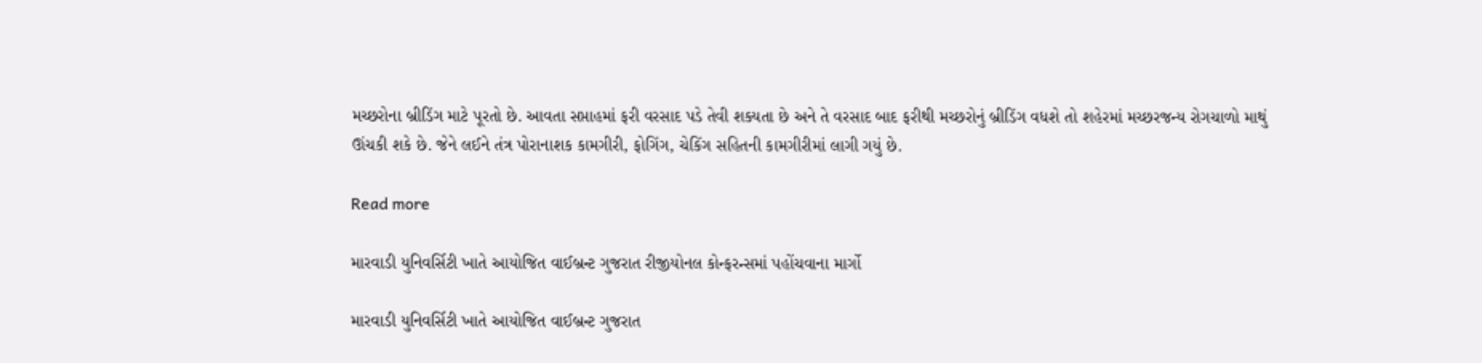મચ્છરોના બ્રીડિંગ માટે પૂરતો છે. આવતા સપ્તાહમાં ફરી વરસાદ પડે તેવી શક્યતા છે અને તે વરસાદ બાદ ફરીથી મચ્છરોનું બ્રીડિંગ વધશે તો શહેરમાં મચ્છરજન્ય રોગચાળો માથું ઊંચકી શકે છે. જેને લઈને તંત્ર પોરાનાશક કામગીરી, ફોગિંગ, ચેકિંગ સહિતની કામગીરીમાં લાગી ગયું છે.

Read more

મારવાડી યુનિવર્સિટી ખાતે આયોજિત વાઈબ્રન્ટ ગુજરાત રીજીયોનલ કોન્ફરન્સમાં પહોંચવાના માર્ગો

મારવાડી યુનિવર્સિટી ખાતે આયોજિત વાઈબ્રન્ટ ગુજરાત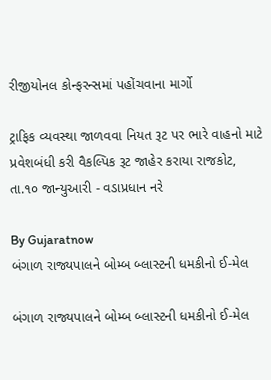રીજીયોનલ કોન્ફરન્સમાં પહોંચવાના માર્ગો

ટ્રાફિક વ્યવસ્થા જાળવવા નિયત રૂટ પર ભારે વાહનો માટે પ્રવેશબંધી કરી વૈકલ્પિક રૂટ જાહેર કરાયા રાજકોટ, તા.૧૦ જાન્યુઆરી - વડાપ્રધાન નરે

By Gujaratnow
બંગાળ રાજ્યપાલને બોમ્બ બ્લાસ્ટની ધમકીનો ઈ-મેલ

બંગાળ રાજ્યપાલને બોમ્બ બ્લાસ્ટની ધમકીનો ઈ-મેલ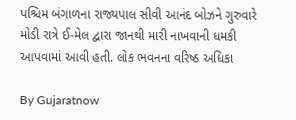પશ્ચિમ બંગાળના રાજ્યપાલ સીવી આનંદ બોઝને ગુરુવારે મોડી રાત્રે ઈ-મેલ દ્વારા જાનથી મારી નાખવાની ધમકી આપવામાં આવી હતી. લોક ભવનના વરિષ્ઠ અધિકા

By Gujaratnow